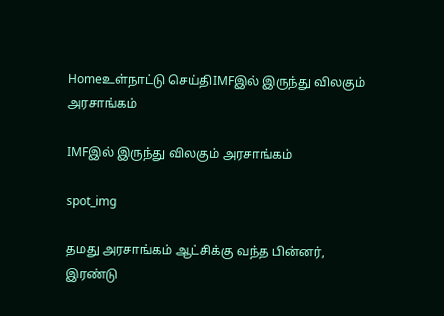Homeஉள்நாட்டு செய்திIMFஇல் இருந்து விலகும் அரசாங்கம்

IMFஇல் இருந்து விலகும் அரசாங்கம்

spot_img

தமது அரசாங்கம் ஆட்சிக்கு வந்த பின்னர், இரண்டு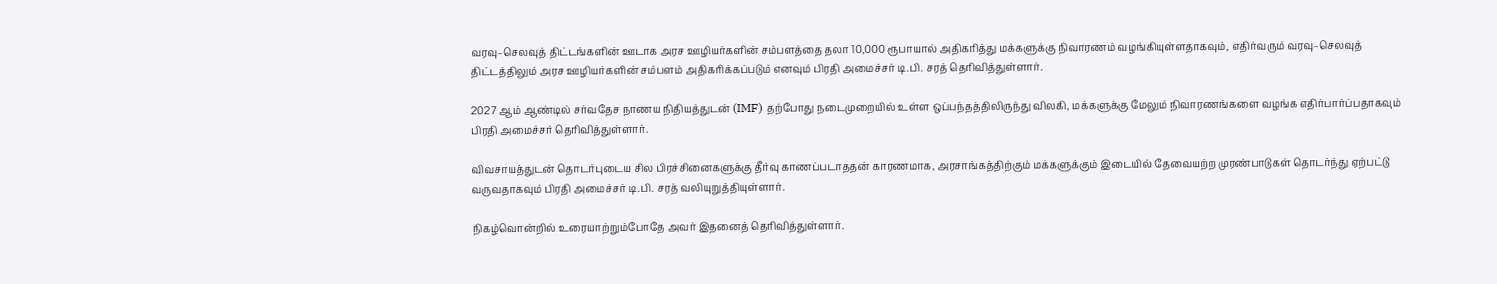வரவு–செலவுத் திட்டங்களின் ஊடாக அரச ஊழியர்களின் சம்பளத்தை தலா 10,000 ரூபாயால் அதிகரித்து மக்களுக்கு நிவாரணம் வழங்கியுள்ளதாகவும், எதிர்வரும் வரவு–செலவுத் திட்டத்திலும் அரச ஊழியர்களின் சம்பளம் அதிகரிக்கப்படும் எனவும் பிரதி அமைச்சர் டி.பி. சரத் தெரிவித்துள்ளார்.

2027 ஆம் ஆண்டில் சர்வதேச நாணய நிதியத்துடன் (IMF) தற்போது நடைமுறையில் உள்ள ஒப்பந்தத்திலிருந்து விலகி, மக்களுக்கு மேலும் நிவாரணங்களை வழங்க எதிர்பார்ப்பதாகவும் பிரதி அமைச்சர் தெரிவித்துள்ளார்.

விவசாயத்துடன் தொடர்புடைய சில பிரச்சினைகளுக்கு தீர்வு காணப்படாததன் காரணமாக, அரசாங்கத்திற்கும் மக்களுக்கும் இடையில் தேவையற்ற முரண்பாடுகள் தொடர்ந்து ஏற்பட்டு வருவதாகவும் பிரதி அமைச்சர் டி.பி. சரத் வலியுறுத்தியுள்ளார்.

நிகழ்வொன்றில் உரையாற்றும்போதே அவர் இதனைத் தெரிவித்துள்ளார்.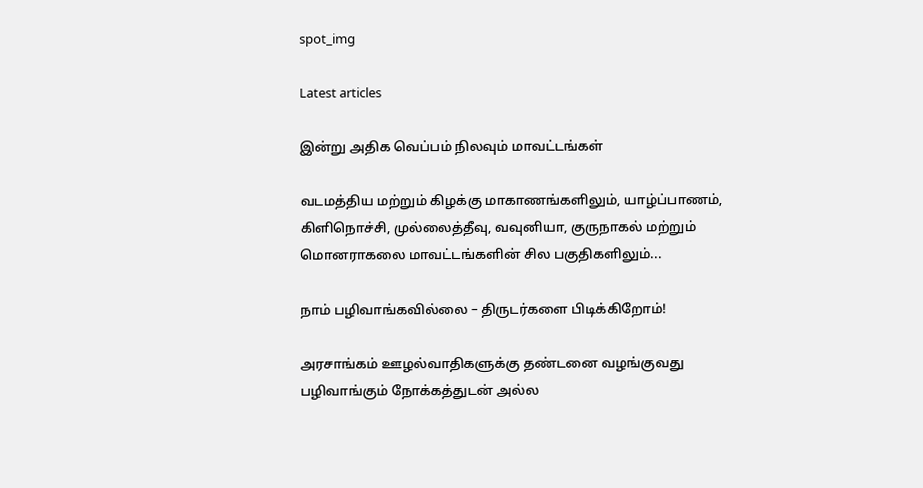spot_img

Latest articles

இன்று அதிக வெப்பம் நிலவும் மாவட்டங்கள்

வடமத்திய மற்றும் கிழக்கு மாகாணங்களிலும், யாழ்ப்பாணம், கிளிநொச்சி, முல்லைத்தீவு, வவுனியா, குருநாகல் மற்றும் மொனராகலை மாவட்டங்களின் சில பகுதிகளிலும்...

நாம் பழிவாங்கவில்லை – திருடர்களை பிடிக்கிறோம்!

அரசாங்கம் ஊழல்வாதிகளுக்கு தண்டனை வழங்குவது பழிவாங்கும் நோக்கத்துடன் அல்ல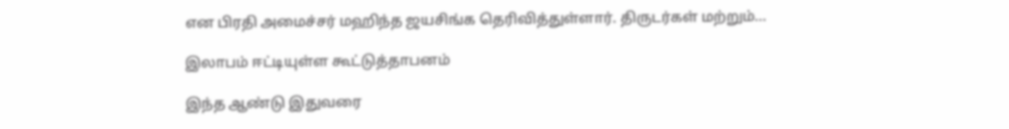என பிரதி அமைச்சர் மஹிந்த ஜயசிங்க தெரிவித்துள்ளார். திருடர்கள் மற்றும்...

இலாபம் ஈட்டியுள்ள கூட்டுத்தாபனம்

இந்த ஆண்டு இதுவரை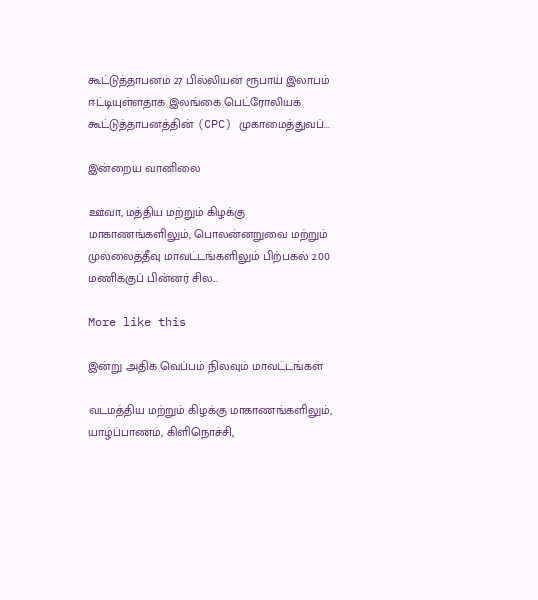கூட்டுத்தாபனம் 27 பில்லியன் ரூபாய் இலாபம் ஈட்டியுள்ளதாக இலங்கை பெட்ரோலியக் கூட்டுத்தாபனத்தின் (CPC) முகாமைத்துவப்...

இன்றைய வானிலை

ஊவா, மத்திய மற்றும் கிழக்கு மாகாணங்களிலும், பொலன்னறுவை மற்றும் முல்லைத்தீவு மாவட்டங்களிலும் பிற்பகல் 2.00 மணிக்குப் பின்னர் சில...

More like this

இன்று அதிக வெப்பம் நிலவும் மாவட்டங்கள்

வடமத்திய மற்றும் கிழக்கு மாகாணங்களிலும், யாழ்ப்பாணம், கிளிநொச்சி,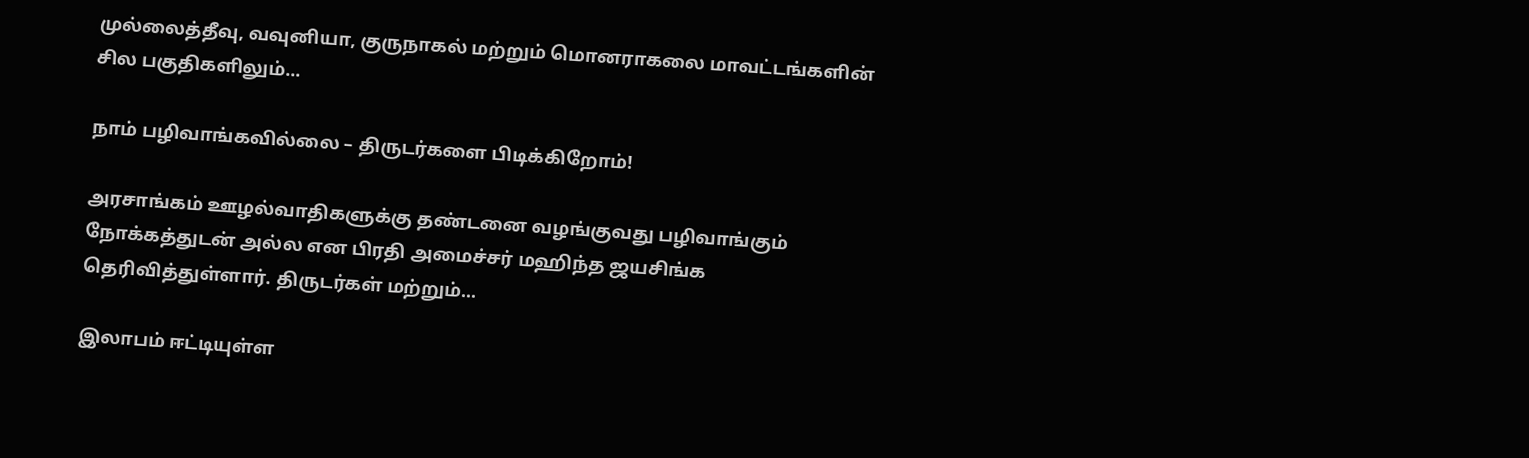முல்லைத்தீவு, வவுனியா, குருநாகல் மற்றும் மொனராகலை மாவட்டங்களின் சில பகுதிகளிலும்...

நாம் பழிவாங்கவில்லை – திருடர்களை பிடிக்கிறோம்!

அரசாங்கம் ஊழல்வாதிகளுக்கு தண்டனை வழங்குவது பழிவாங்கும் நோக்கத்துடன் அல்ல என பிரதி அமைச்சர் மஹிந்த ஜயசிங்க தெரிவித்துள்ளார். திருடர்கள் மற்றும்...

இலாபம் ஈட்டியுள்ள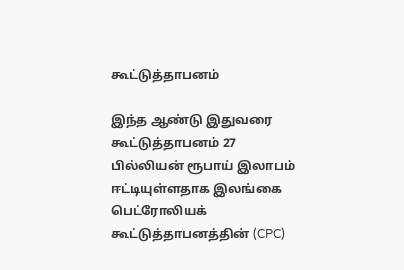கூட்டுத்தாபனம்

இந்த ஆண்டு இதுவரை கூட்டுத்தாபனம் 27 பில்லியன் ரூபாய் இலாபம் ஈட்டியுள்ளதாக இலங்கை பெட்ரோலியக் கூட்டுத்தாபனத்தின் (CPC)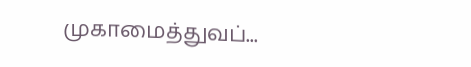முகாமைத்துவப்...